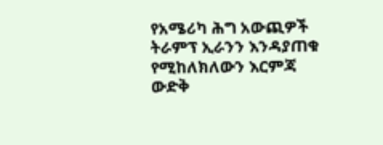የአሜሪካ ሕግ አውጪዎች ትራምፕ ኢራንን እንዳያጠቁ የሚከለክለውን እርምጃ ውድቅ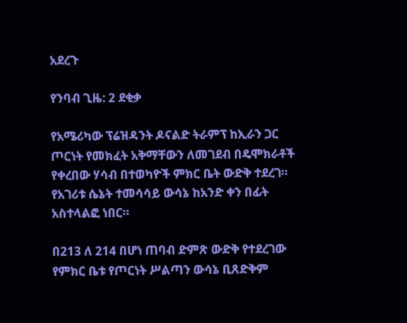አደረጉ

የንባብ ጊዜ: 2 ደቂቃ

የአሜሪካው ፕሬዝዳንት ዶናልድ ትራምፕ ከኢራን ጋር ጦርነት የመክፈት አቅማቸውን ለመገደብ በዴሞክራቶች የቀረበው ሃሳብ በተወካዮች ምክር ቤት ውድቅ ተደረገ። የአገሪቱ ሴኔት ተመሳሳይ ውሳኔ ከአንድ ቀን በፊት አስተላልፎ ነበር።

በ213 ለ 214 በሆነ ጠባብ ድምጽ ውድቅ የተደረገው የምክር ቤቱ የጦርነት ሥልጣን ውሳኔ ቢጸድቅም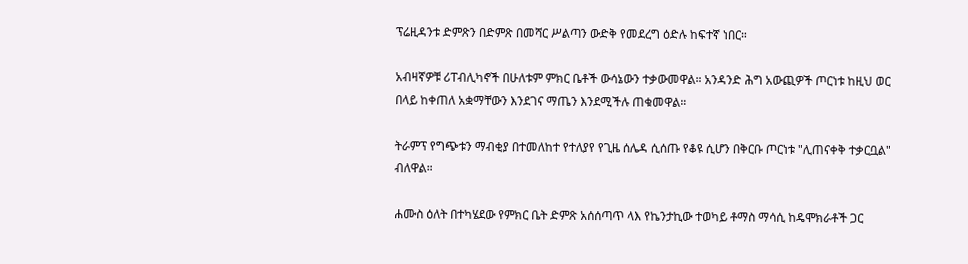ፕሬዚዳንቱ ድምጽን በድምጽ በመሻር ሥልጣን ውድቅ የመደረግ ዕድሉ ከፍተኛ ነበር።

አብዛኛዎቹ ሪፐብሊካኖች በሁለቱም ምክር ቤቶች ውሳኔውን ተቃውመዋል። አንዳንድ ሕግ አውጪዎች ጦርነቱ ከዚህ ወር በላይ ከቀጠለ አቋማቸውን እንደገና ማጤን እንደሚችሉ ጠቁመዋል።

ትራምፕ የግጭቱን ማብቂያ በተመለከተ የተለያየ የጊዜ ሰሌዳ ሲሰጡ የቆዩ ሲሆን በቅርቡ ጦርነቱ "ሊጠናቀቅ ተቃርቧል" ብለዋል።

ሐሙስ ዕለት በተካሄደው የምክር ቤት ድምጽ አሰሰጣጥ ላእ የኬንታኪው ተወካይ ቶማስ ማሳሲ ከዴሞክራቶች ጋር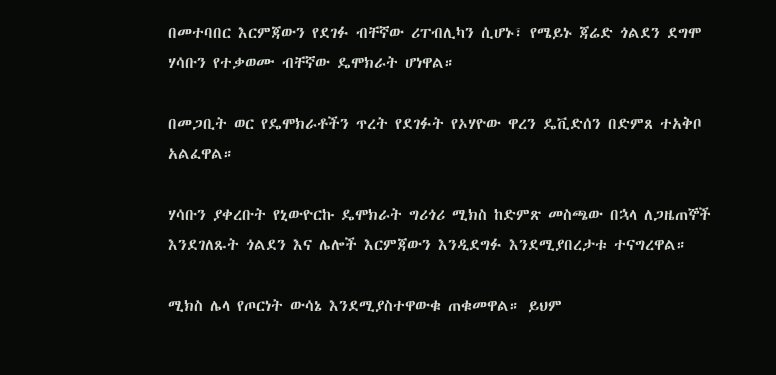በመተባበር እርምጃውን የደገፉ ብቸኛው ሪፐብሊካን ሲሆኑ፣ የሜይኑ ጃሬድ ጎልደን ደግሞ ሃሳቡን የተቃወሙ ብቸኛው ዴሞክራት ሆነዋል።

በመጋቢት ወር የዴሞክራቶችን ጥረት የደገፉት የኦሃዮው ዋረን ዴቪድሰን በድምጸ ተአቅቦ አልፈዋል።

ሃሳቡን ያቀረቡት የኒውዮርኩ ዴሞክራት ግሪጎሪ ሚክስ ከድምጽ መስጫው በኋላ ለጋዜጠኞች እንደገለጹት ጎልደን እና ሌሎች እርምጃውን እንዲደግፉ እንደሚያበረታቱ ተናግረዋል።

ሚክስ ሌላ የጦርነት ውሳኔ እንደሚያስተዋውቁ ጠቁመዋል። ይህም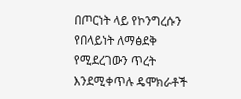በጦርነት ላይ የኮንግረሱን የበላይነት ለማፅደቅ የሚደረገውን ጥረት እንደሚቀጥሉ ዴሞክራቶች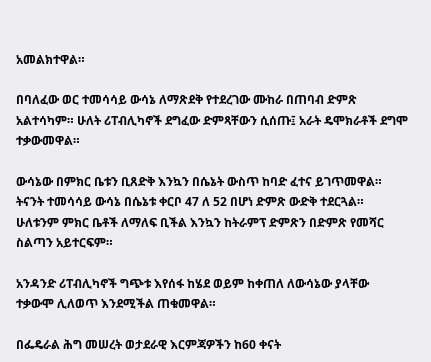አመልክተዋል።

በባለፈው ወር ተመሳሳይ ውሳኔ ለማጽደቅ የተደረገው ሙከራ በጠባብ ድምጽ አልተሳካም። ሁለት ሪፐብሊካኖች ደግፈው ድምጻቸውን ሲሰጡ፤ አራት ዴሞክራቶች ደግሞ ተቃውመዋል።

ውሳኔው በምክር ቤቱን ቢጸድቅ እንኳን በሴኔት ውስጥ ከባድ ፈተና ይገጥመዋል። ትናንት ተመሳሳይ ውሳኔ በሴኔቱ ቀርቦ 47 ለ 52 በሆነ ድምጽ ውድቅ ተደርጓል። ሁለቱንም ምክር ቤቶች ለማለፍ ቢችል እንኳን ከትራምፕ ድምጽን በድምጽ የመሻር ስልጣን አይተርፍም።

አንዳንድ ሪፐብሊካኖች ግጭቱ እየሰፋ ከሄደ ወይም ከቀጠለ ለውሳኔው ያላቸው ተቃውሞ ሊለወጥ እንደሚችል ጠቁመዋል።

በፌዴራል ሕግ መሠረት ወታደራዊ እርምጃዎችን ከ60 ቀናት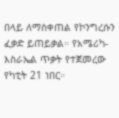በላይ ለማስቀጠል የኮንግረሱን ፈቃድ ይጠይቃል። የአሜሪካ-እስራኤል ጥቃት የተጀመረው የካቲት 21 ነበር።